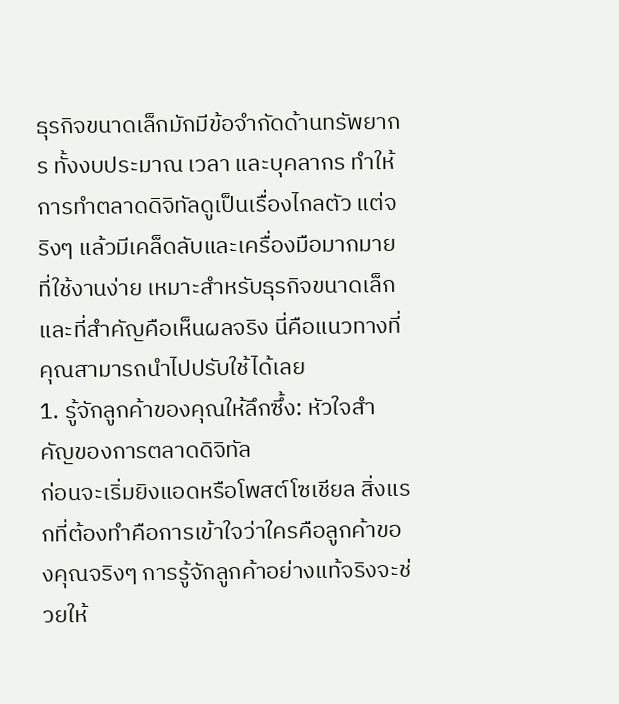ธุรกิจขนาดเล็กมักมีข้อจำกัดด้านทรัพยากร ทั้งงบประมาณ เวลา และบุคลากร ทำให้การทำตลาดดิจิทัลดูเป็นเรื่องไกลตัว แต่จริงๆ แล้วมีเคล็ดลับและเครื่องมือมากมายที่ใช้งานง่าย เหมาะสำหรับธุรกิจขนาดเล็ก และที่สำคัญคือเห็นผลจริง นี่คือแนวทางที่คุณสามารถนำไปปรับใช้ได้เลย
1. รู้จักลูกค้าของคุณให้ลึกซึ้ง: หัวใจสำคัญของการตลาดดิจิทัล
ก่อนจะเริ่มยิงแอดหรือโพสต์โซเชียล สิ่งแรกที่ต้องทำคือการเข้าใจว่าใครคือลูกค้าของคุณจริงๆ การรู้จักลูกค้าอย่างแท้จริงจะช่วยให้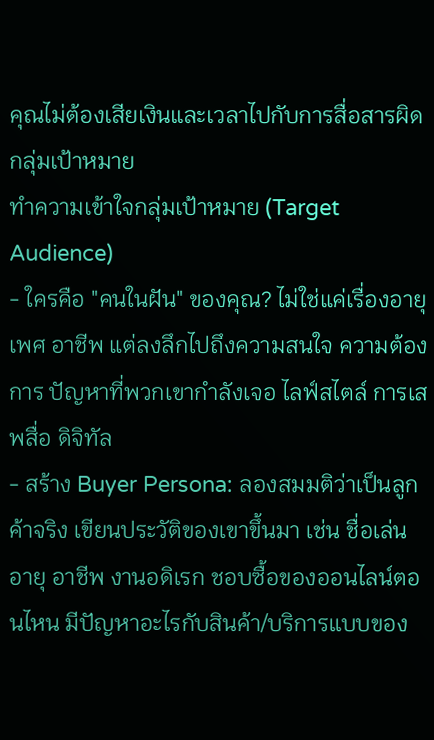คุณไม่ต้องเสียเงินและเวลาไปกับการสื่อสารผิดกลุ่มเป้าหมาย
ทำความเข้าใจกลุ่มเป้าหมาย (Target Audience)
- ใครคือ "คนในฝัน" ของคุณ? ไม่ใช่แค่เรื่องอายุ เพศ อาชีพ แต่ลงลึกไปถึงความสนใจ ความต้องการ ปัญหาที่พวกเขากำลังเจอ ไลฟ์สไตล์ การเสพสื่อ ดิจิทัล
- สร้าง Buyer Persona: ลองสมมติว่าเป็นลูกค้าจริง เขียนประวัติของเขาขึ้นมา เช่น ชื่อเล่น อายุ อาชีพ งานอดิเรก ชอบซื้อของออนไลน์ตอนไหน มีปัญหาอะไรกับสินค้า/บริการแบบของ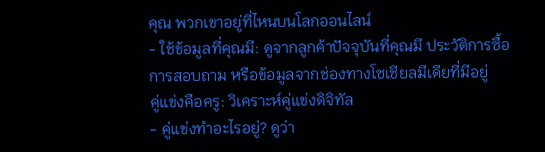คุณ พวกเขาอยู่ที่ไหนบนโลกออนไลน์
- ใช้ข้อมูลที่คุณมี: ดูจากลูกค้าปัจจุบันที่คุณมี ประวัติการซื้อ การสอบถาม หรือข้อมูลจากช่องทางโซเชียลมีเดียที่มีอยู่
คู่แข่งคือครู: วิเคราะห์คู่แข่งดิจิทัล
- คู่แข่งทำอะไรอยู่? ดูว่า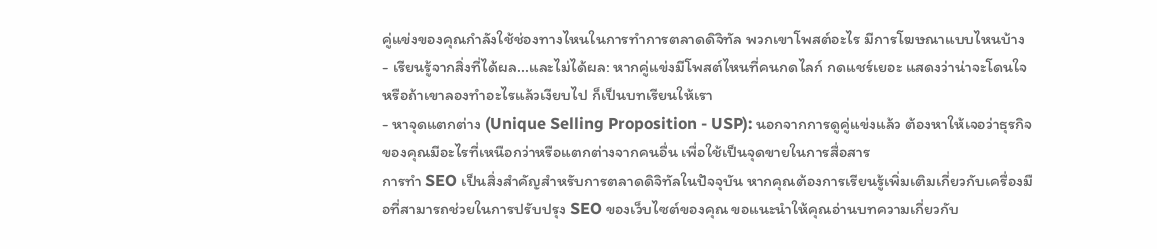คู่แข่งของคุณกำลังใช้ช่องทางไหนในการทำการตลาดดิจิทัล พวกเขาโพสต์อะไร มีการโฆษณาแบบไหนบ้าง
- เรียนรู้จากสิ่งที่ได้ผล...และไม่ได้ผล: หากคู่แข่งมีโพสต์ไหนที่คนกดไลก์ กดแชร์เยอะ แสดงว่าน่าจะโดนใจ หรือถ้าเขาลองทำอะไรแล้วเงียบไป ก็เป็นบทเรียนให้เรา
- หาจุดแตกต่าง (Unique Selling Proposition - USP): นอกจากการดูคู่แข่งแล้ว ต้องหาให้เจอว่าธุรกิจของคุณมีอะไรที่เหนือกว่าหรือแตกต่างจากคนอื่น เพื่อใช้เป็นจุดขายในการสื่อสาร
การทำ SEO เป็นสิ่งสำคัญสำหรับการตลาดดิจิทัลในปัจจุบัน หากคุณต้องการเรียนรู้เพิ่มเติมเกี่ยวกับเครื่องมือที่สามารถช่วยในการปรับปรุง SEO ของเว็บไซต์ของคุณ ขอแนะนำให้คุณอ่านบทความเกี่ยวกับ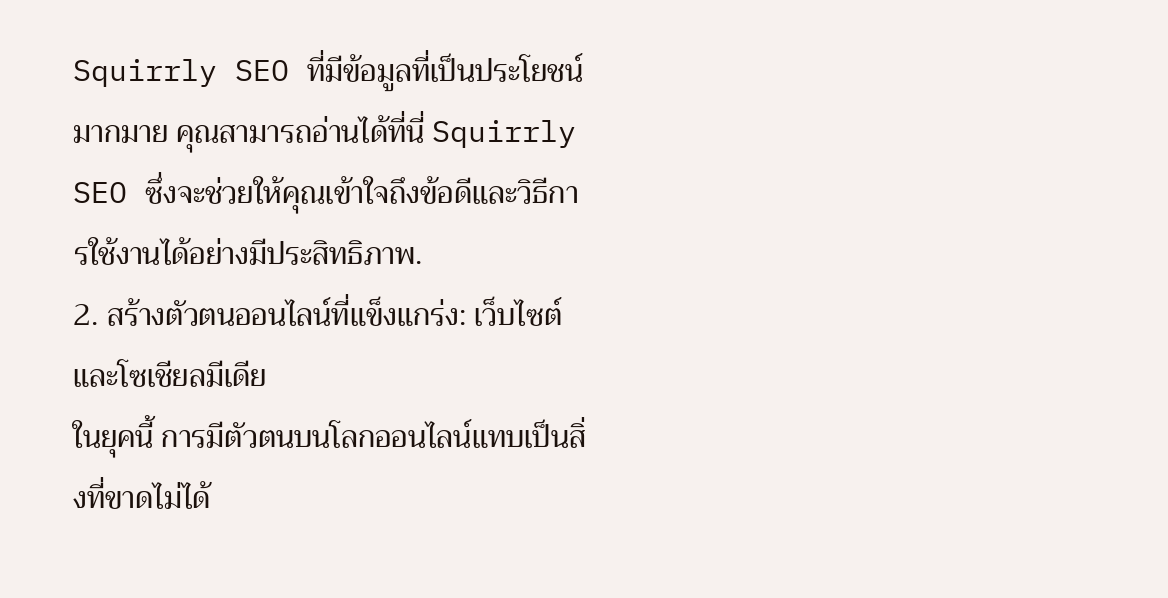Squirrly SEO ที่มีข้อมูลที่เป็นประโยชน์มากมาย คุณสามารถอ่านได้ที่นี่ Squirrly SEO ซึ่งจะช่วยให้คุณเข้าใจถึงข้อดีและวิธีการใช้งานได้อย่างมีประสิทธิภาพ.
2. สร้างตัวตนออนไลน์ที่แข็งแกร่ง: เว็บไซต์และโซเชียลมีเดีย
ในยุคนี้ การมีตัวตนบนโลกออนไลน์แทบเป็นสิ่งที่ขาดไม่ได้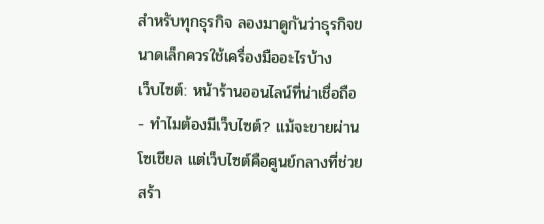สำหรับทุกธุรกิจ ลองมาดูกันว่าธุรกิจขนาดเล็กควรใช้เครื่องมืออะไรบ้าง
เว็บไซต์: หน้าร้านออนไลน์ที่น่าเชื่อถือ
- ทำไมต้องมีเว็บไซต์? แม้จะขายผ่านโซเชียล แต่เว็บไซต์คือศูนย์กลางที่ช่วยสร้า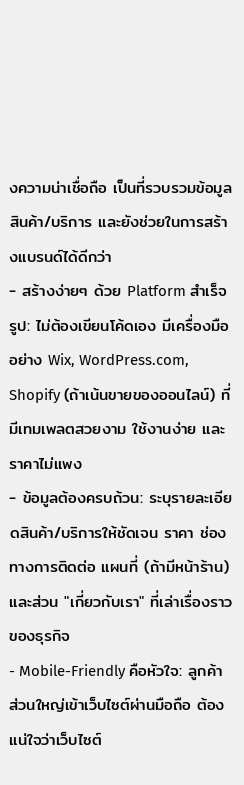งความน่าเชื่อถือ เป็นที่รวบรวมข้อมูลสินค้า/บริการ และยังช่วยในการสร้างแบรนด์ได้ดีกว่า
- สร้างง่ายๆ ด้วย Platform สำเร็จรูป: ไม่ต้องเขียนโค้ดเอง มีเครื่องมืออย่าง Wix, WordPress.com, Shopify (ถ้าเน้นขายของออนไลน์) ที่มีเทมเพลตสวยงาม ใช้งานง่าย และราคาไม่แพง
- ข้อมูลต้องครบถ้วน: ระบุรายละเอียดสินค้า/บริการให้ชัดเจน ราคา ช่องทางการติดต่อ แผนที่ (ถ้ามีหน้าร้าน) และส่วน "เกี่ยวกับเรา" ที่เล่าเรื่องราวของธุรกิจ
- Mobile-Friendly คือหัวใจ: ลูกค้าส่วนใหญ่เข้าเว็บไซต์ผ่านมือถือ ต้องแน่ใจว่าเว็บไซต์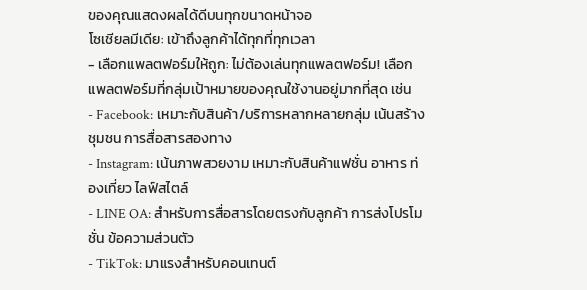ของคุณแสดงผลได้ดีบนทุกขนาดหน้าจอ
โซเชียลมีเดีย: เข้าถึงลูกค้าได้ทุกที่ทุกเวลา
- เลือกแพลตฟอร์มให้ถูก: ไม่ต้องเล่นทุกแพลตฟอร์ม! เลือกแพลตฟอร์มที่กลุ่มเป้าหมายของคุณใช้งานอยู่มากที่สุด เช่น
- Facebook: เหมาะกับสินค้า/บริการหลากหลายกลุ่ม เน้นสร้างชุมชน การสื่อสารสองทาง
- Instagram: เน้นภาพสวยงาม เหมาะกับสินค้าแฟชั่น อาหาร ท่องเที่ยว ไลฟ์สไตล์
- LINE OA: สำหรับการสื่อสารโดยตรงกับลูกค้า การส่งโปรโมชั่น ข้อความส่วนตัว
- TikTok: มาแรงสำหรับคอนเทนต์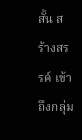สั้น สร้างสรรค์ เข้าถึงกลุ่ม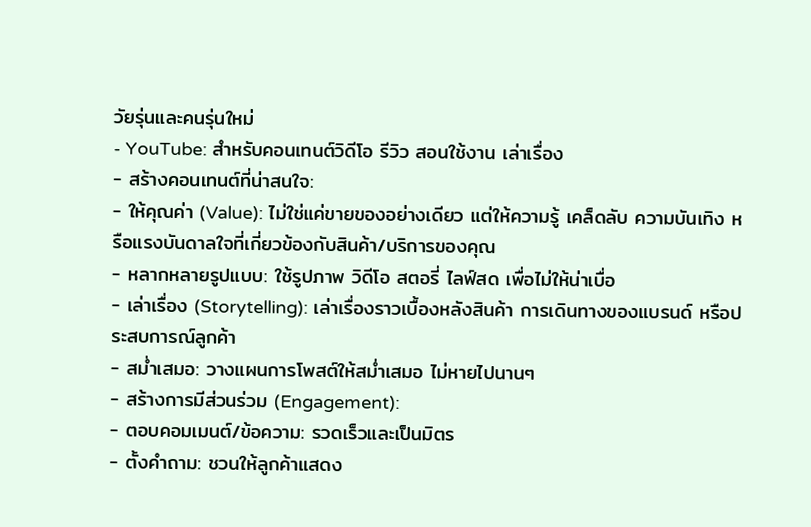วัยรุ่นและคนรุ่นใหม่
- YouTube: สำหรับคอนเทนต์วิดีโอ รีวิว สอนใช้งาน เล่าเรื่อง
- สร้างคอนเทนต์ที่น่าสนใจ:
- ให้คุณค่า (Value): ไม่ใช่แค่ขายของอย่างเดียว แต่ให้ความรู้ เคล็ดลับ ความบันเทิง หรือแรงบันดาลใจที่เกี่ยวข้องกับสินค้า/บริการของคุณ
- หลากหลายรูปแบบ: ใช้รูปภาพ วิดีโอ สตอรี่ ไลฟ์สด เพื่อไม่ให้น่าเบื่อ
- เล่าเรื่อง (Storytelling): เล่าเรื่องราวเบื้องหลังสินค้า การเดินทางของแบรนด์ หรือประสบการณ์ลูกค้า
- สม่ำเสมอ: วางแผนการโพสต์ให้สม่ำเสมอ ไม่หายไปนานๆ
- สร้างการมีส่วนร่วม (Engagement):
- ตอบคอมเมนต์/ข้อความ: รวดเร็วและเป็นมิตร
- ตั้งคำถาม: ชวนให้ลูกค้าแสดง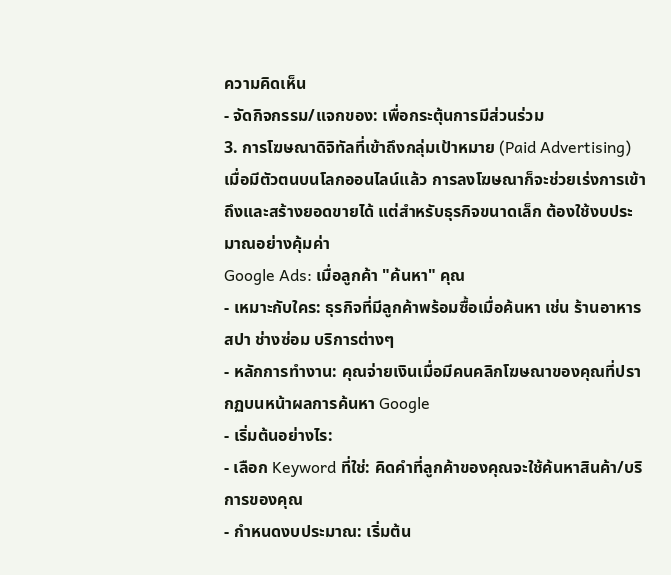ความคิดเห็น
- จัดกิจกรรม/แจกของ: เพื่อกระตุ้นการมีส่วนร่วม
3. การโฆษณาดิจิทัลที่เข้าถึงกลุ่มเป้าหมาย (Paid Advertising)
เมื่อมีตัวตนบนโลกออนไลน์แล้ว การลงโฆษณาก็จะช่วยเร่งการเข้าถึงและสร้างยอดขายได้ แต่สำหรับธุรกิจขนาดเล็ก ต้องใช้งบประมาณอย่างคุ้มค่า
Google Ads: เมื่อลูกค้า "ค้นหา" คุณ
- เหมาะกับใคร: ธุรกิจที่มีลูกค้าพร้อมซื้อเมื่อค้นหา เช่น ร้านอาหาร สปา ช่างซ่อม บริการต่างๆ
- หลักการทำงาน: คุณจ่ายเงินเมื่อมีคนคลิกโฆษณาของคุณที่ปรากฏบนหน้าผลการค้นหา Google
- เริ่มต้นอย่างไร:
- เลือก Keyword ที่ใช่: คิดคำที่ลูกค้าของคุณจะใช้ค้นหาสินค้า/บริการของคุณ
- กำหนดงบประมาณ: เริ่มต้น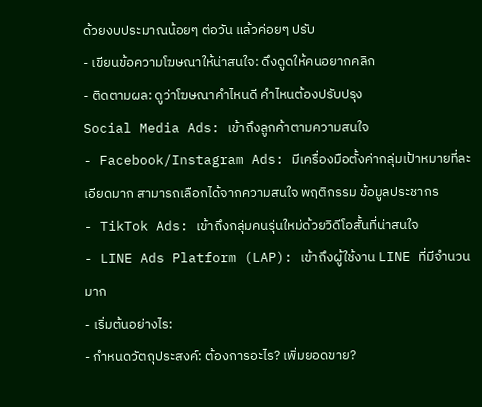ด้วยงบประมาณน้อยๆ ต่อวัน แล้วค่อยๆ ปรับ
- เขียนข้อความโฆษณาให้น่าสนใจ: ดึงดูดให้คนอยากคลิก
- ติดตามผล: ดูว่าโฆษณาคำไหนดี คำไหนต้องปรับปรุง
Social Media Ads: เข้าถึงลูกค้าตามความสนใจ
- Facebook/Instagram Ads: มีเครื่องมือตั้งค่ากลุ่มเป้าหมายที่ละเอียดมาก สามารถเลือกได้จากความสนใจ พฤติกรรม ข้อมูลประชากร
- TikTok Ads: เข้าถึงกลุ่มคนรุ่นใหม่ด้วยวิดีโอสั้นที่น่าสนใจ
- LINE Ads Platform (LAP): เข้าถึงผู้ใช้งาน LINE ที่มีจำนวนมาก
- เริ่มต้นอย่างไร:
- กำหนดวัตถุประสงค์: ต้องการอะไร? เพิ่มยอดขาย?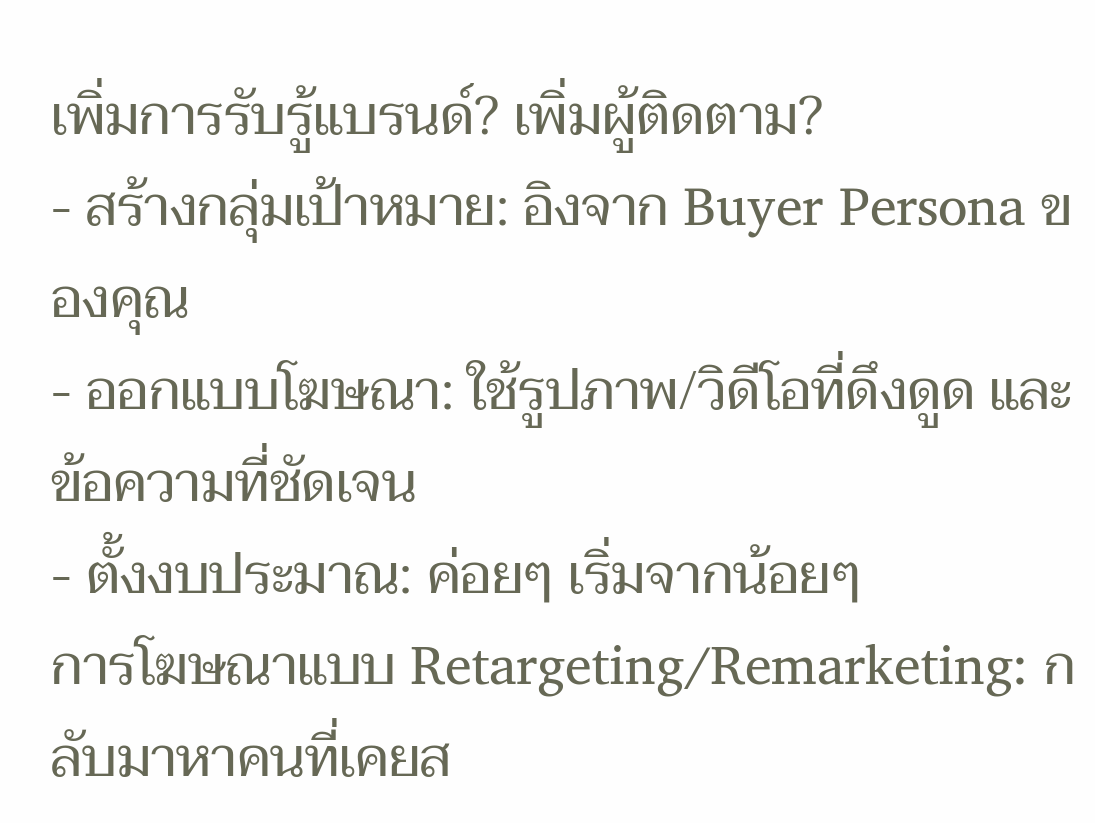เพิ่มการรับรู้แบรนด์? เพิ่มผู้ติดตาม?
- สร้างกลุ่มเป้าหมาย: อิงจาก Buyer Persona ของคุณ
- ออกแบบโฆษณา: ใช้รูปภาพ/วิดีโอที่ดึงดูด และข้อความที่ชัดเจน
- ตั้งงบประมาณ: ค่อยๆ เริ่มจากน้อยๆ
การโฆษณาแบบ Retargeting/Remarketing: กลับมาหาคนที่เคยส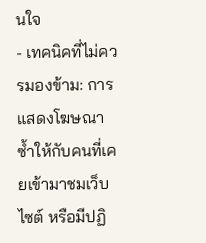นใจ
- เทคนิคที่ไม่ควรมองข้าม: การแสดงโฆษณาซ้ำให้กับคนที่เคยเข้ามาชมเว็บไซต์ หรือมีปฏิ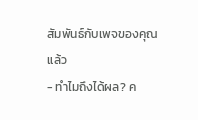สัมพันธ์กับเพจของคุณแล้ว
- ทำไมถึงได้ผล? ค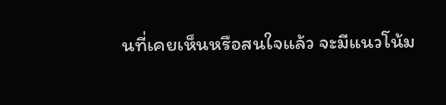นที่เคยเห็นหรือสนใจแล้ว จะมีแนวโน้ม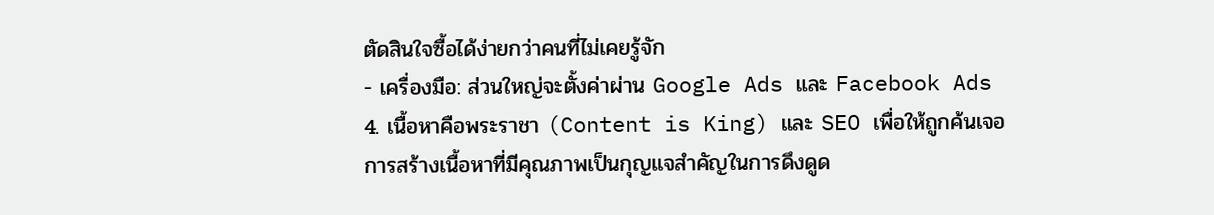ตัดสินใจซื้อได้ง่ายกว่าคนที่ไม่เคยรู้จัก
- เครื่องมือ: ส่วนใหญ่จะตั้งค่าผ่าน Google Ads และ Facebook Ads
4. เนื้อหาคือพระราชา (Content is King) และ SEO เพื่อให้ถูกค้นเจอ
การสร้างเนื้อหาที่มีคุณภาพเป็นกุญแจสำคัญในการดึงดูด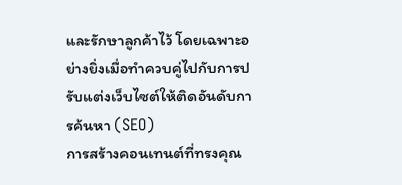และรักษาลูกค้าไว้ โดยเฉพาะอย่างยิ่งเมื่อทำควบคู่ไปกับการปรับแต่งเว็บไซต์ให้ติดอันดับการค้นหา (SEO)
การสร้างคอนเทนต์ที่ทรงคุณ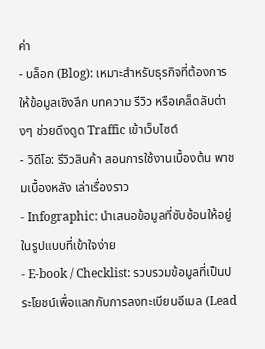ค่า
- บล็อก (Blog): เหมาะสำหรับธุรกิจที่ต้องการให้ข้อมูลเชิงลึก บทความ รีวิว หรือเคล็ดลับต่างๆ ช่วยดึงดูด Traffic เข้าเว็บไซต์
- วิดีโอ: รีวิวสินค้า สอนการใช้งานเบื้องต้น พาชมเบื้องหลัง เล่าเรื่องราว
- Infographic: นำเสนอข้อมูลที่ซับซ้อนให้อยู่ในรูปแบบที่เข้าใจง่าย
- E-book / Checklist: รวบรวมข้อมูลที่เป็นประโยชน์เพื่อแลกกับการลงทะเบียนอีเมล (Lead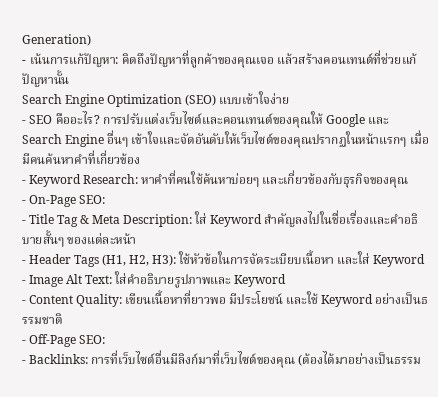Generation)
- เน้นการแก้ปัญหา: คิดถึงปัญหาที่ลูกค้าของคุณเจอ แล้วสร้างคอนเทนต์ที่ช่วยแก้ปัญหานั้น
Search Engine Optimization (SEO) แบบเข้าใจง่าย
- SEO คืออะไร? การปรับแต่งเว็บไซต์และคอนเทนต์ของคุณให้ Google และ Search Engine อื่นๆ เข้าใจและจัดอันดับให้เว็บไซต์ของคุณปรากฏในหน้าแรกๆ เมื่อมีคนค้นหาคำที่เกี่ยวข้อง
- Keyword Research: หาคำที่คนใช้ค้นหาบ่อยๆ และเกี่ยวข้องกับธุรกิจของคุณ
- On-Page SEO:
- Title Tag & Meta Description: ใส่ Keyword สำคัญลงไปในชื่อเรื่องและคำอธิบายสั้นๆ ของแต่ละหน้า
- Header Tags (H1, H2, H3): ใช้หัวข้อในการจัดระเบียบเนื้อหา และใส่ Keyword
- Image Alt Text: ใส่คำอธิบายรูปภาพและ Keyword
- Content Quality: เขียนเนื้อหาที่ยาวพอ มีประโยชน์ และใช้ Keyword อย่างเป็นธรรมชาติ
- Off-Page SEO:
- Backlinks: การที่เว็บไซต์อื่นมีลิงก์มาที่เว็บไซต์ของคุณ (ต้องได้มาอย่างเป็นธรรม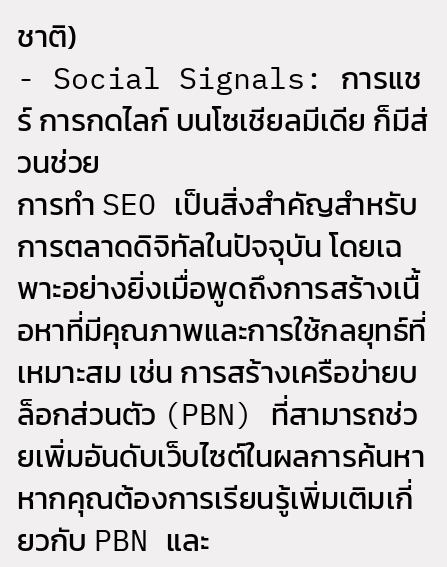ชาติ)
- Social Signals: การแชร์ การกดไลก์ บนโซเชียลมีเดีย ก็มีส่วนช่วย
การทำ SEO เป็นสิ่งสำคัญสำหรับการตลาดดิจิทัลในปัจจุบัน โดยเฉพาะอย่างยิ่งเมื่อพูดถึงการสร้างเนื้อหาที่มีคุณภาพและการใช้กลยุทธ์ที่เหมาะสม เช่น การสร้างเครือข่ายบล็อกส่วนตัว (PBN) ที่สามารถช่วยเพิ่มอันดับเว็บไซต์ในผลการค้นหา หากคุณต้องการเรียนรู้เพิ่มเติมเกี่ยวกับ PBN และ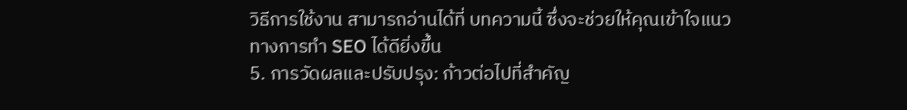วิธีการใช้งาน สามารถอ่านได้ที่ บทความนี้ ซึ่งจะช่วยให้คุณเข้าใจแนวทางการทำ SEO ได้ดียิ่งขึ้น
5. การวัดผลและปรับปรุง: ก้าวต่อไปที่สำคัญ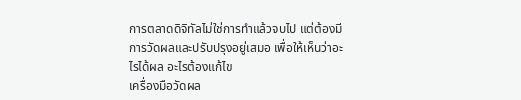การตลาดดิจิทัลไม่ใช่การทำแล้วจบไป แต่ต้องมีการวัดผลและปรับปรุงอยู่เสมอ เพื่อให้เห็นว่าอะไรได้ผล อะไรต้องแก้ไข
เครื่องมือวัดผล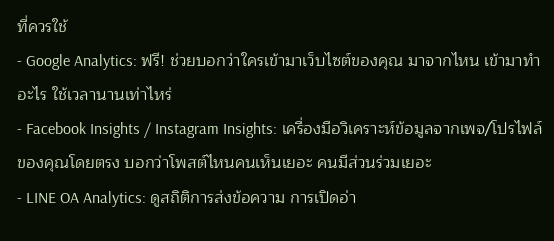ที่ควรใช้
- Google Analytics: ฟรี! ช่วยบอกว่าใครเข้ามาเว็บไซต์ของคุณ มาจากไหน เข้ามาทำอะไร ใช้เวลานานเท่าไหร่
- Facebook Insights / Instagram Insights: เครื่องมือวิเคราะห์ข้อมูลจากเพจ/โปรไฟล์ของคุณโดยตรง บอกว่าโพสต์ไหนคนเห็นเยอะ คนมีส่วนร่วมเยอะ
- LINE OA Analytics: ดูสถิติการส่งข้อความ การเปิดอ่า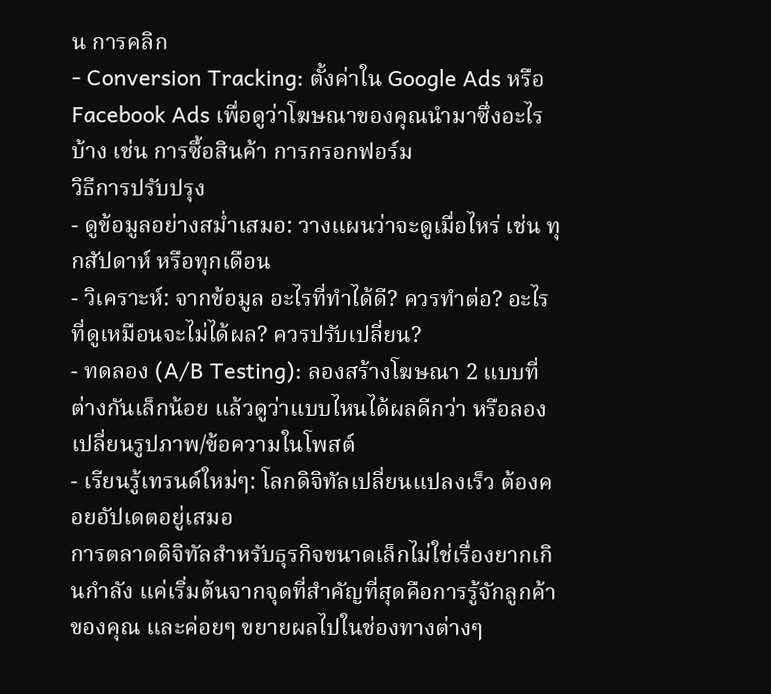น การคลิก
- Conversion Tracking: ตั้งค่าใน Google Ads หรือ Facebook Ads เพื่อดูว่าโฆษณาของคุณนำมาซึ่งอะไรบ้าง เช่น การซื้อสินค้า การกรอกฟอร์ม
วิธีการปรับปรุง
- ดูข้อมูลอย่างสม่ำเสมอ: วางแผนว่าจะดูเมื่อไหร่ เช่น ทุกสัปดาห์ หรือทุกเดือน
- วิเคราะห์: จากข้อมูล อะไรที่ทำได้ดี? ควรทำต่อ? อะไรที่ดูเหมือนจะไม่ได้ผล? ควรปรับเปลี่ยน?
- ทดลอง (A/B Testing): ลองสร้างโฆษณา 2 แบบที่ต่างกันเล็กน้อย แล้วดูว่าแบบไหนได้ผลดีกว่า หรือลองเปลี่ยนรูปภาพ/ข้อความในโพสต์
- เรียนรู้เทรนด์ใหม่ๆ: โลกดิจิทัลเปลี่ยนแปลงเร็ว ต้องคอยอัปเดตอยู่เสมอ
การตลาดดิจิทัลสำหรับธุรกิจขนาดเล็กไม่ใช่เรื่องยากเกินกำลัง แค่เริ่มต้นจากจุดที่สำคัญที่สุดคือการรู้จักลูกค้าของคุณ และค่อยๆ ขยายผลไปในช่องทางต่างๆ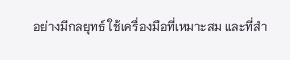อย่างมีกลยุทธ์ ใช้เครื่องมือที่เหมาะสม และที่สำ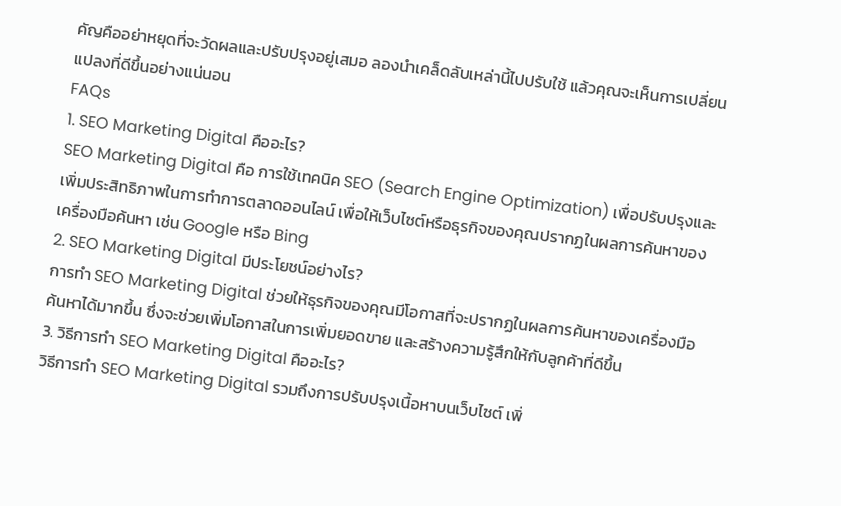คัญคืออย่าหยุดที่จะวัดผลและปรับปรุงอยู่เสมอ ลองนำเคล็ดลับเหล่านี้ไปปรับใช้ แล้วคุณจะเห็นการเปลี่ยนแปลงที่ดีขึ้นอย่างแน่นอน
FAQs
1. SEO Marketing Digital คืออะไร?
SEO Marketing Digital คือ การใช้เทคนิค SEO (Search Engine Optimization) เพื่อปรับปรุงและเพิ่มประสิทธิภาพในการทำการตลาดออนไลน์ เพื่อให้เว็บไซต์หรือธุรกิจของคุณปรากฏในผลการค้นหาของเครื่องมือค้นหา เช่น Google หรือ Bing
2. SEO Marketing Digital มีประโยชน์อย่างไร?
การทำ SEO Marketing Digital ช่วยให้ธุรกิจของคุณมีโอกาสที่จะปรากฏในผลการค้นหาของเครื่องมือค้นหาได้มากขึ้น ซึ่งจะช่วยเพิ่มโอกาสในการเพิ่มยอดขาย และสร้างความรู้สึกให้กับลูกค้าที่ดีขึ้น
3. วิธีการทำ SEO Marketing Digital คืออะไร?
วิธีการทำ SEO Marketing Digital รวมถึงการปรับปรุงเนื้อหาบนเว็บไซต์ เพิ่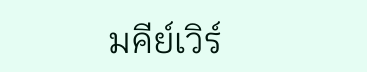มคีย์เวิร์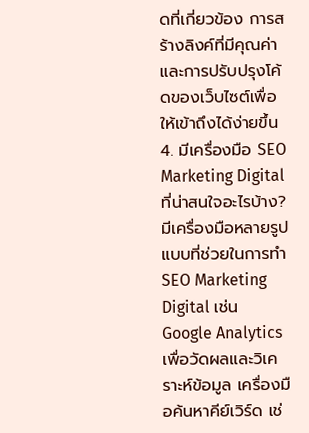ดที่เกี่ยวข้อง การสร้างลิงค์ที่มีคุณค่า และการปรับปรุงโค้ดของเว็บไซต์เพื่อให้เข้าถึงได้ง่ายขึ้น
4. มีเครื่องมือ SEO Marketing Digital ที่น่าสนใจอะไรบ้าง?
มีเครื่องมือหลายรูปแบบที่ช่วยในการทำ SEO Marketing Digital เช่น Google Analytics เพื่อวัดผลและวิเคราะห์ข้อมูล เครื่องมือค้นหาคีย์เวิร์ด เช่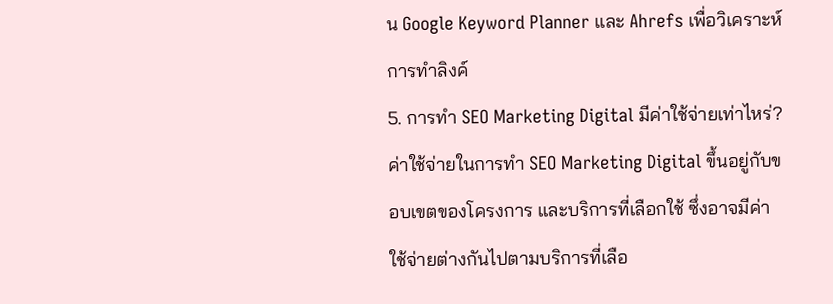น Google Keyword Planner และ Ahrefs เพื่อวิเคราะห์การทำลิงค์
5. การทำ SEO Marketing Digital มีค่าใช้จ่ายเท่าไหร่?
ค่าใช้จ่ายในการทำ SEO Marketing Digital ขึ้นอยู่กับขอบเขตของโครงการ และบริการที่เลือกใช้ ซึ่งอาจมีค่าใช้จ่ายต่างกันไปตามบริการที่เลือ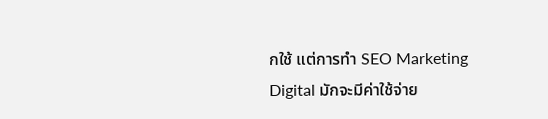กใช้ แต่การทำ SEO Marketing Digital มักจะมีค่าใช้จ่าย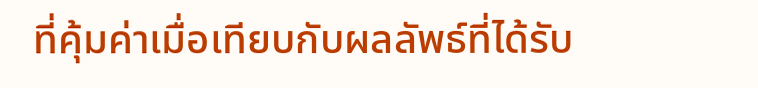ที่คุ้มค่าเมื่อเทียบกับผลลัพธ์ที่ได้รับ